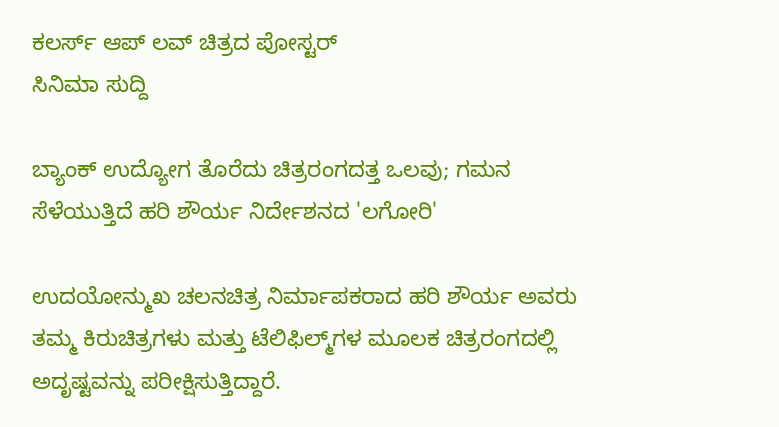ಕಲರ್ಸ್ ಆಪ್ ಲವ್ ಚಿತ್ರದ ಪೋಸ್ಟರ್
ಸಿನಿಮಾ ಸುದ್ದಿ

ಬ್ಯಾಂಕ್ ಉದ್ಯೋಗ ತೊರೆದು ಚಿತ್ರರಂಗದತ್ತ ಒಲವು; ಗಮನ ಸೆಳೆಯುತ್ತಿದೆ ಹರಿ ಶೌರ್ಯ ನಿರ್ದೇಶನದ 'ಲಗೋರಿ'

ಉದಯೋನ್ಮುಖ ಚಲನಚಿತ್ರ ನಿರ್ಮಾಪಕರಾದ ಹರಿ ಶೌರ್ಯ ಅವರು ತಮ್ಮ ಕಿರುಚಿತ್ರಗಳು ಮತ್ತು ಟೆಲಿಫಿಲ್ಮ್‌ಗಳ ಮೂಲಕ ಚಿತ್ರರಂಗದಲ್ಲಿ ಅದೃಷ್ಟವನ್ನು ಪರೀಕ್ಷಿಸುತ್ತಿದ್ದಾರೆ.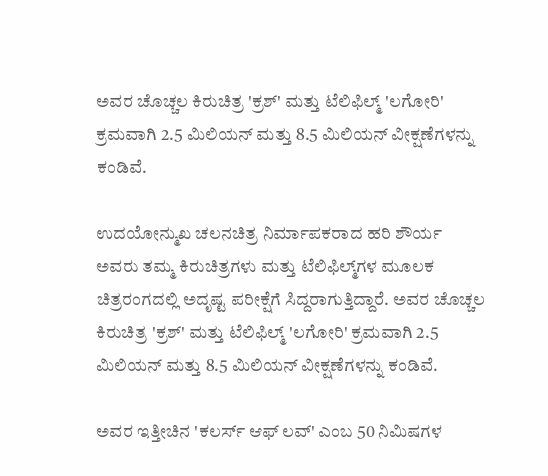ಅವರ ಚೊಚ್ಚಲ ಕಿರುಚಿತ್ರ 'ಕ್ರಶ್' ಮತ್ತು ಟೆಲಿಫಿಲ್ಮ್ 'ಲಗೋರಿ' ಕ್ರಮವಾಗಿ 2.5 ಮಿಲಿಯನ್ ಮತ್ತು 8.5 ಮಿಲಿಯನ್ ವೀಕ್ಷಣೆಗಳನ್ನು ಕಂಡಿವೆ.

ಉದಯೋನ್ಮುಖ ಚಲನಚಿತ್ರ ನಿರ್ಮಾಪಕರಾದ ಹರಿ ಶೌರ್ಯ ಅವರು ತಮ್ಮ ಕಿರುಚಿತ್ರಗಳು ಮತ್ತು ಟೆಲಿಫಿಲ್ಮ್‌ಗಳ ಮೂಲಕ ಚಿತ್ರರಂಗದಲ್ಲಿ ಅದೃಷ್ಟ ಪರೀಕ್ಷೆಗೆ ಸಿದ್ದರಾಗುತ್ತಿದ್ದಾರೆ. ಅವರ ಚೊಚ್ಚಲ ಕಿರುಚಿತ್ರ 'ಕ್ರಶ್' ಮತ್ತು ಟೆಲಿಫಿಲ್ಮ್ 'ಲಗೋರಿ' ಕ್ರಮವಾಗಿ 2.5 ಮಿಲಿಯನ್ ಮತ್ತು 8.5 ಮಿಲಿಯನ್ ವೀಕ್ಷಣೆಗಳನ್ನು ಕಂಡಿವೆ.

ಅವರ ಇತ್ತೀಚಿನ 'ಕಲರ್ಸ್ ಆಫ್ ಲವ್' ಎಂಬ 50 ನಿಮಿಷಗಳ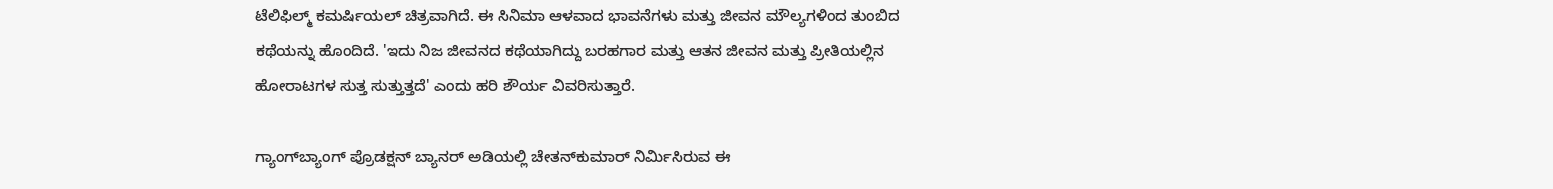ಟೆಲಿಫಿಲ್ಮ್ ಕಮರ್ಷಿಯಲ್ ಚಿತ್ರವಾಗಿದೆ. ಈ ಸಿನಿಮಾ ಆಳವಾದ ಭಾವನೆಗಳು ಮತ್ತು ಜೀವನ ಮೌಲ್ಯಗಳಿಂದ ತುಂಬಿದ ಕಥೆಯನ್ನು ಹೊಂದಿದೆ. 'ಇದು ನಿಜ ಜೀವನದ ಕಥೆಯಾಗಿದ್ದು ಬರಹಗಾರ ಮತ್ತು ಆತನ ಜೀವನ ಮತ್ತು ಪ್ರೀತಿಯಲ್ಲಿನ ಹೋರಾಟಗಳ ಸುತ್ತ ಸುತ್ತುತ್ತದೆ' ಎಂದು ಹರಿ ಶೌರ್ಯ ವಿವರಿಸುತ್ತಾರೆ.

ಗ್ಯಾಂಗ್‌ಬ್ಯಾಂಗ್ ಪ್ರೊಡಕ್ಷನ್ ಬ್ಯಾನರ್ ಅಡಿಯಲ್ಲಿ ಚೇತನ್‌ಕುಮಾರ್ ನಿರ್ಮಿಸಿರುವ ಈ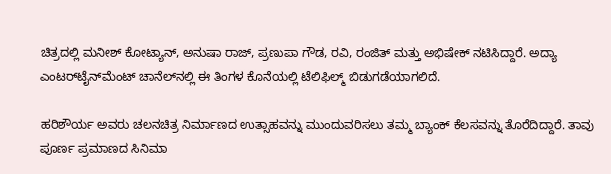ಚಿತ್ರದಲ್ಲಿ ಮನೀಶ್ ಕೋಟ್ಯಾನ್, ಅನುಷಾ ರಾಜ್, ಪ್ರಣುಪಾ ಗೌಡ, ರವಿ, ರಂಜಿತ್ ಮತ್ತು ಅಭಿಷೇಕ್ ನಟಿಸಿದ್ದಾರೆ. ಅದ್ಯಾ ಎಂಟರ್‌ಟೈನ್‌ಮೆಂಟ್ ಚಾನೆಲ್‌ನಲ್ಲಿ ಈ ತಿಂಗಳ ಕೊನೆಯಲ್ಲಿ ಟೆಲಿಫಿಲ್ಮ್ ಬಿಡುಗಡೆಯಾಗಲಿದೆ.

ಹರಿಶೌರ್ಯ ಅವರು ಚಲನಚಿತ್ರ ನಿರ್ಮಾಣದ ಉತ್ಸಾಹವನ್ನು ಮುಂದುವರಿಸಲು ತಮ್ಮ ಬ್ಯಾಂಕ್ ಕೆಲಸವನ್ನು ತೊರೆದಿದ್ದಾರೆ. ತಾವು ಪೂರ್ಣ ಪ್ರಮಾಣದ ಸಿನಿಮಾ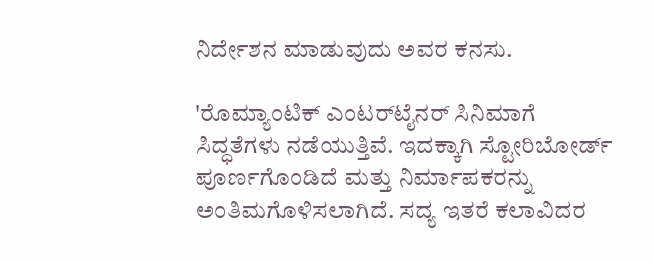ನಿರ್ದೇಶನ ಮಾಡುವುದು ಅವರ ಕನಸು.

'ರೊಮ್ಯಾಂಟಿಕ್ ಎಂಟರ್‌ಟೈನರ್‌ ಸಿನಿಮಾಗೆ ಸಿದ್ಧತೆಗಳು ನಡೆಯುತ್ತಿವೆ. ಇದಕ್ಕಾಗಿ ಸ್ಟೋರಿಬೋರ್ಡ್ ಪೂರ್ಣಗೊಂಡಿದೆ ಮತ್ತು ನಿರ್ಮಾಪಕರನ್ನು ಅಂತಿಮಗೊಳಿಸಲಾಗಿದೆ. ಸದ್ಯ ಇತರೆ ಕಲಾವಿದರ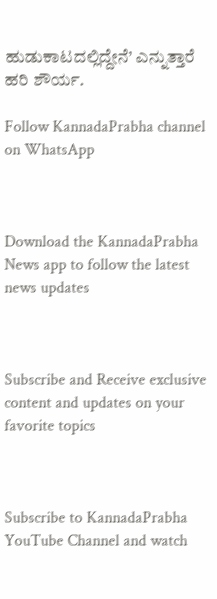ಹುಡುಕಾಟದಲ್ಲಿದ್ದೇನೆ’ ಎನ್ನುತ್ತಾರೆ ಹರಿ ಶೌರ್ಯ.

Follow KannadaPrabha channel on WhatsApp



Download the KannadaPrabha News app to follow the latest news updates



Subscribe and Receive exclusive content and updates on your favorite topics



Subscribe to KannadaPrabha YouTube Channel and watch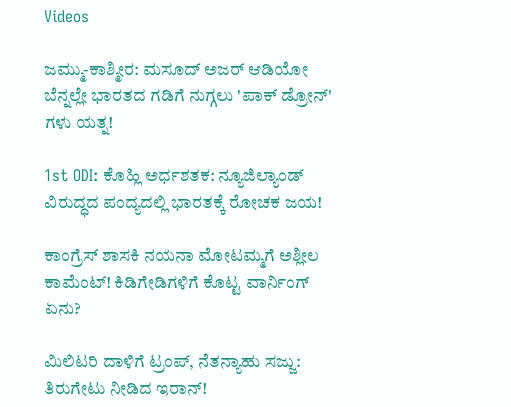Videos

ಜಮ್ಮು-ಕಾಶ್ಮೀರ: ಮಸೂದ್ ಅಜರ್ ಆಡಿಯೋ ಬೆನ್ನಲ್ಲೇ ಭಾರತದ ಗಡಿಗೆ ನುಗ್ಗಲು 'ಪಾಕ್ ಡ್ರೋನ್' ಗಳು ಯತ್ನ!

1st ODI: ಕೊಹ್ಲಿ ಅರ್ಧಶತಕ: ನ್ಯೂಜಿಲ್ಯಾಂಡ್ ವಿರುದ್ಧದ ಪಂದ್ಯದಲ್ಲಿ ಭಾರತಕ್ಕೆ ರೋಚಕ ಜಯ!

ಕಾಂಗ್ರೆಸ್ ಶಾಸಕಿ ನಯನಾ ಮೋಟಮ್ಮಗೆ ಅಶ್ಲೀಲ ಕಾಮೆಂಟ್! ಕಿಡಿಗೇಡಿಗಳಿಗೆ ಕೊಟ್ಟ ವಾರ್ನಿಂಗ್ ಏನು?

ಮಿಲಿಟರಿ ದಾಳಿಗೆ ಟ್ರಂಪ್, ನೆತನ್ಯಾಹು ಸಜ್ಜು: ತಿರುಗೇಟು ನೀಡಿದ ಇರಾನ್!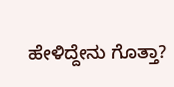ಹೇಳಿದ್ದೇನು ಗೊತ್ತಾ?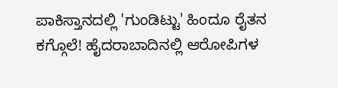ಪಾಕಿಸ್ತಾನದಲ್ಲಿ 'ಗುಂಡಿಟ್ಟು' ಹಿಂದೂ ರೈತನ ಕಗ್ಗೊಲೆ! ಹೈದರಾಬಾದಿನಲ್ಲಿ ಆರೋಪಿಗಳ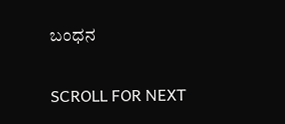ಬಂಧನ

SCROLL FOR NEXT